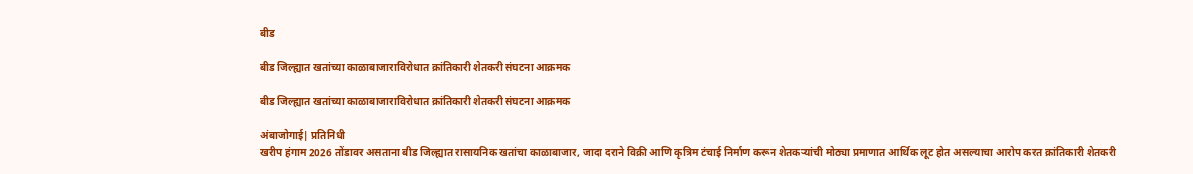बीड

बीड जिल्ह्यात खतांच्या काळाबाजाराविरोधात क्रांतिकारी शेतकरी संघटना आक्रमक

बीड जिल्ह्यात खतांच्या काळाबाजाराविरोधात क्रांतिकारी शेतकरी संघटना आक्रमक

अंबाजोगाई| प्रतिनिधी
खरीप हंगाम 2026 तोंडावर असताना बीड जिल्ह्यात रासायनिक खतांचा काळाबाजार, जादा दराने विक्री आणि कृत्रिम टंचाई निर्माण करून शेतकऱ्यांची मोठ्या प्रमाणात आर्थिक लूट होत असल्याचा आरोप करत क्रांतिकारी शेतकरी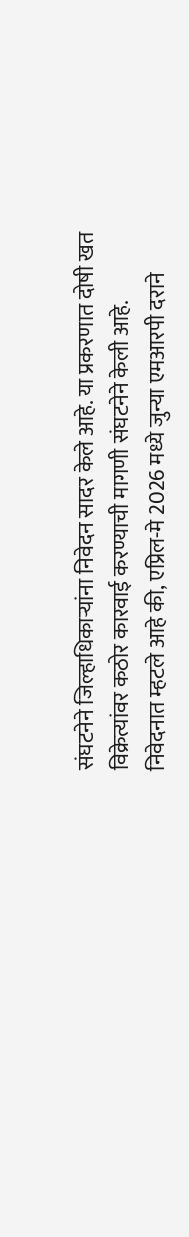संघटनेने जिल्हाधिकाऱ्यांना निवेदन सादर केले आहे. या प्रकरणात दोषी खत विक्रेत्यांवर कठोर कारवाई करण्याची मागणी संघटनेने केली आहे.
निवेदनात म्हटले आहे की, एप्रिल-मे 2026 मध्ये जुन्या एमआरपी दराने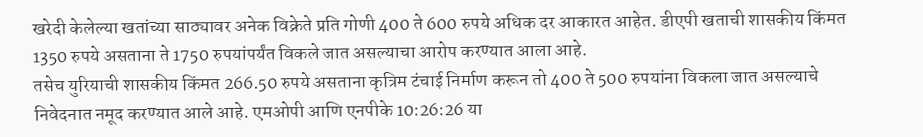खरेदी केलेल्या खतांच्या साठ्यावर अनेक विक्रेते प्रति गोणी 400 ते 600 रुपये अधिक दर आकारत आहेत. डीएपी खताची शासकीय किंमत 1350 रुपये असताना ते 1750 रुपयांपर्यंत विकले जात असल्याचा आरोप करण्यात आला आहे.
तसेच युरियाची शासकीय किंमत 266.50 रुपये असताना कृत्रिम टंचाई निर्माण करून तो 400 ते 500 रुपयांना विकला जात असल्याचे निवेदनात नमूद करण्यात आले आहे. एमओपी आणि एनपीके 10:26:26 या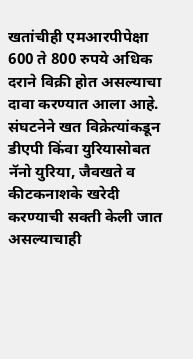खतांचीही एमआरपीपेक्षा 600 ते 800 रुपये अधिक दराने विक्री होत असल्याचा दावा करण्यात आला आहे.
संघटनेने खत विक्रेत्यांकडून डीएपी किंवा युरियासोबत नॅनो युरिया, जैवखते व कीटकनाशके खरेदी करण्याची सक्ती केली जात असल्याचाही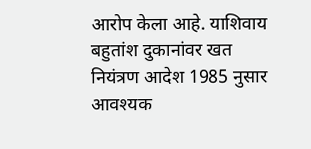आरोप केला आहे. याशिवाय बहुतांश दुकानांवर खत नियंत्रण आदेश 1985 नुसार आवश्यक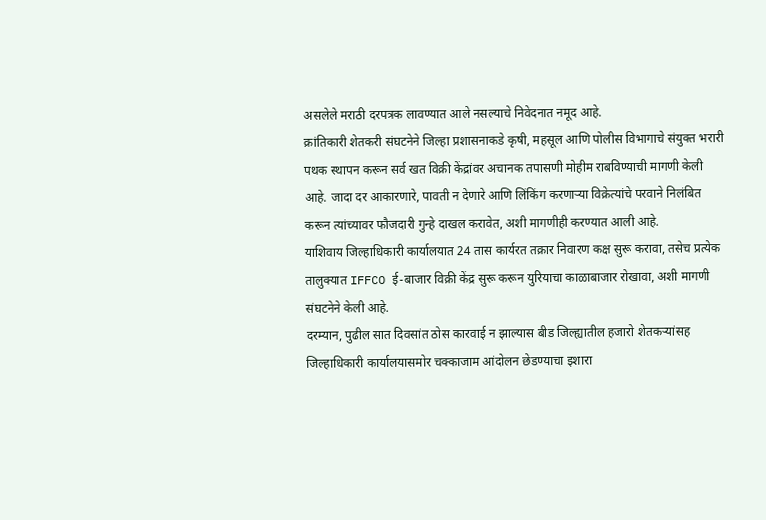असलेले मराठी दरपत्रक लावण्यात आले नसल्याचे निवेदनात नमूद आहे.
क्रांतिकारी शेतकरी संघटनेने जिल्हा प्रशासनाकडे कृषी, महसूल आणि पोलीस विभागाचे संयुक्त भरारी पथक स्थापन करून सर्व खत विक्री केंद्रांवर अचानक तपासणी मोहीम राबविण्याची मागणी केली आहे. जादा दर आकारणारे, पावती न देणारे आणि लिंकिंग करणाऱ्या विक्रेत्यांचे परवाने निलंबित करून त्यांच्यावर फौजदारी गुन्हे दाखल करावेत, अशी मागणीही करण्यात आली आहे.
याशिवाय जिल्हाधिकारी कार्यालयात 24 तास कार्यरत तक्रार निवारण कक्ष सुरू करावा, तसेच प्रत्येक तालुक्यात IFFCO ई-बाजार विक्री केंद्र सुरू करून युरियाचा काळाबाजार रोखावा, अशी मागणी संघटनेने केली आहे.
दरम्यान, पुढील सात दिवसांत ठोस कारवाई न झाल्यास बीड जिल्ह्यातील हजारो शेतकऱ्यांसह जिल्हाधिकारी कार्यालयासमोर चक्काजाम आंदोलन छेडण्याचा इशारा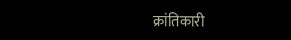क्रांतिकारी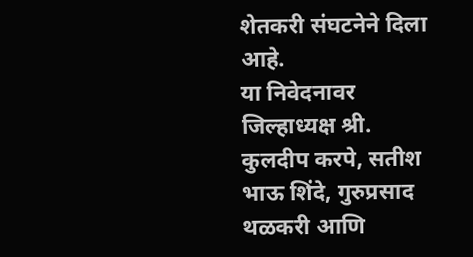शेतकरी संघटनेने दिला आहे.
या निवेदनावर जिल्हाध्यक्ष श्री. कुलदीप करपे, सतीश भाऊ शिंदे, गुरुप्रसाद थळकरी आणि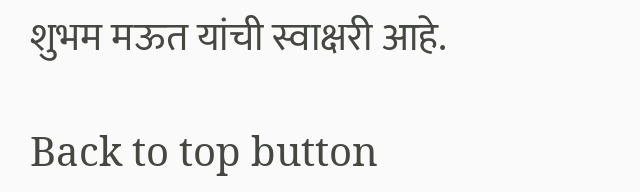शुभम मऊत यांची स्वाक्षरी आहे.

Back to top button